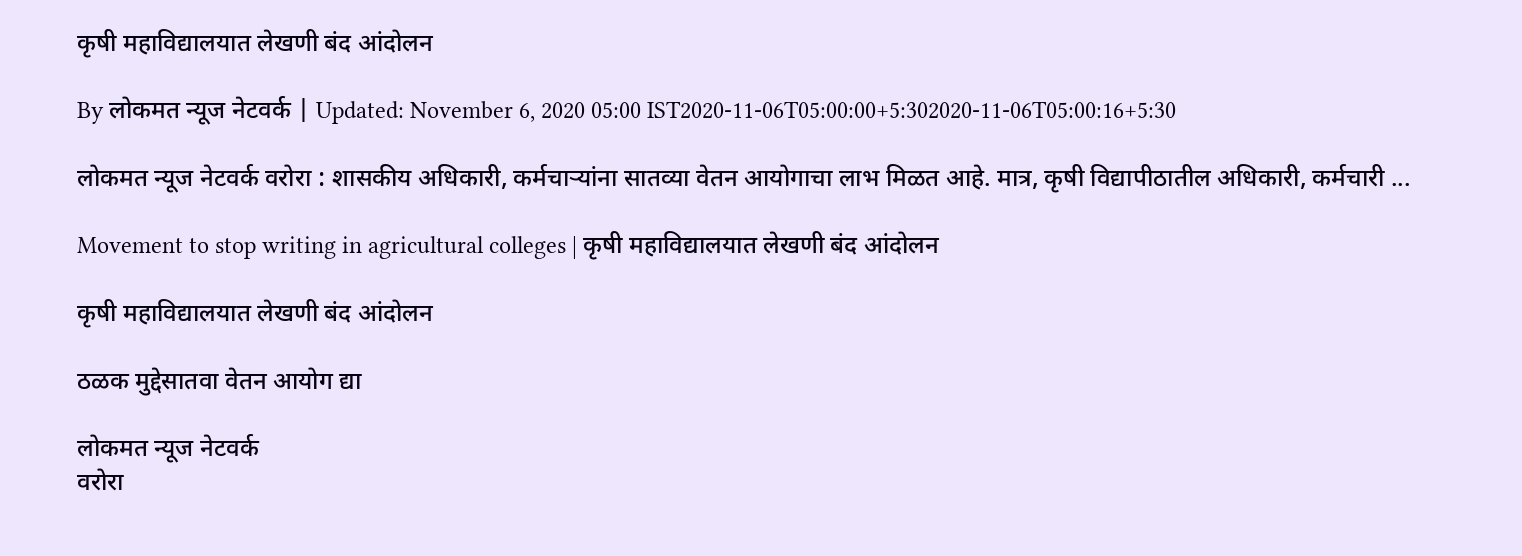कृषी महावि‌द्यालयात लेखणी बंद आंदोलन

By लोकमत न्यूज नेटवर्क | Updated: November 6, 2020 05:00 IST2020-11-06T05:00:00+5:302020-11-06T05:00:16+5:30

लोकमत न्यूज नेटवर्क वरोरा : शासकीय अधिकारी, कर्मचाऱ्यांना सातव्या वेतन आयोगाचा लाभ मिळत आहे. मात्र, कृषी विद्यापीठातील अधिकारी, कर्मचारी ...

Movement to stop writing in agricultural colleges | कृषी महावि‌द्यालयात लेखणी बंद आंदोलन

कृषी महावि‌द्यालयात लेखणी बंद आंदोलन

ठळक मुद्देसातवा वेतन आयोग द्या

लोकमत न्यूज नेटवर्क
वरोरा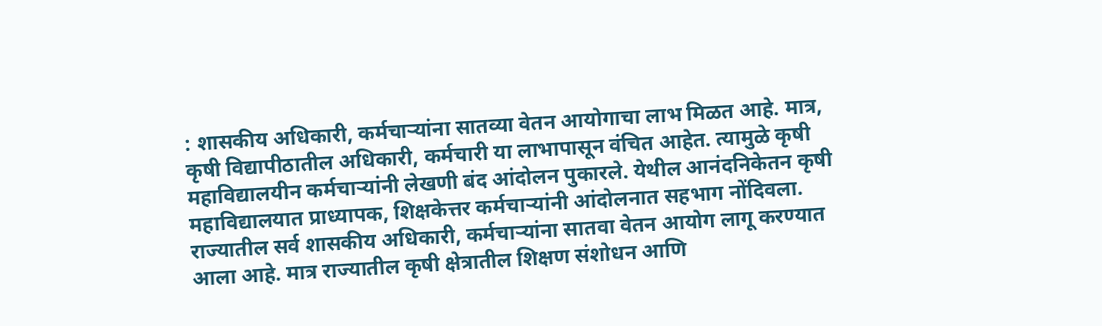: शासकीय अधिकारी, कर्मचाऱ्यांना सातव्या वेतन आयोगाचा लाभ मिळत आहे. मात्र, कृषी विद्यापीठातील अधिकारी, कर्मचारी या लाभापासून वंचित आहेत. त्यामुळे कृषी महाविद्यालयीन कर्मचाऱ्यांनी लेखणी बंद आंदोलन पुकारले. येथील आनंदनिकेतन कृषी महावि‌द्यालयात प्राध्यापक, शिक्षकेत्तर कर्मचाऱ्यांनी आंदोलनात सहभाग नोंदिवला.
राज्यातील सर्व शासकीय अधिकारी, कर्मचाऱ्यांना सातवा वेतन आयोग लागू करण्यात आला आहे. मात्र राज्यातील कृषी क्षेत्रातील शिक्षण संशोधन आणि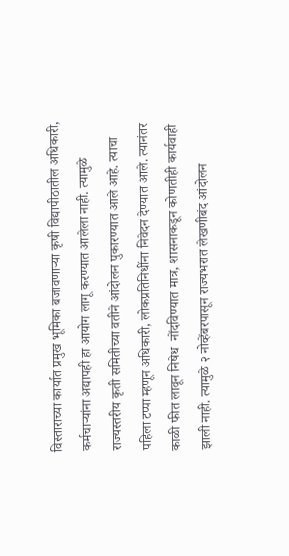विस्ताराच्या कार्यात प्रमुख भूमिका बजावणाऱ्या कृषी विद्यापीठातील अधिकारी, कर्मचाऱ्यांना अद्यापही हा आयोग लागू करण्यात आलेला नाही. त्यामुळे राज्यस्तरीय कृती समितीच्या वतीने आंदोलन पुकारण्यात आले आहे. त्याचा पहिला टप्पा म्हणून अधिकारी, लोकप्रतिनिधींना निवेदन देण्यात आले. त्यानंतर काळी फीत लावून निषेध  नोंदविण्यात मात्र, शासनाकडून कोणतीही कार्यवाही झाली नाही. त्यामुळे २ नोव्हेंबरपासून राज्यभरात लेखणीबंद आंदोलन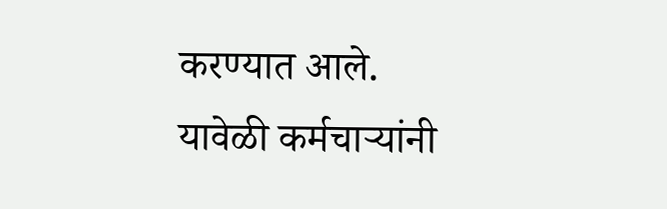करण्यात आले.
यावेळी कर्मचाऱ्यांनी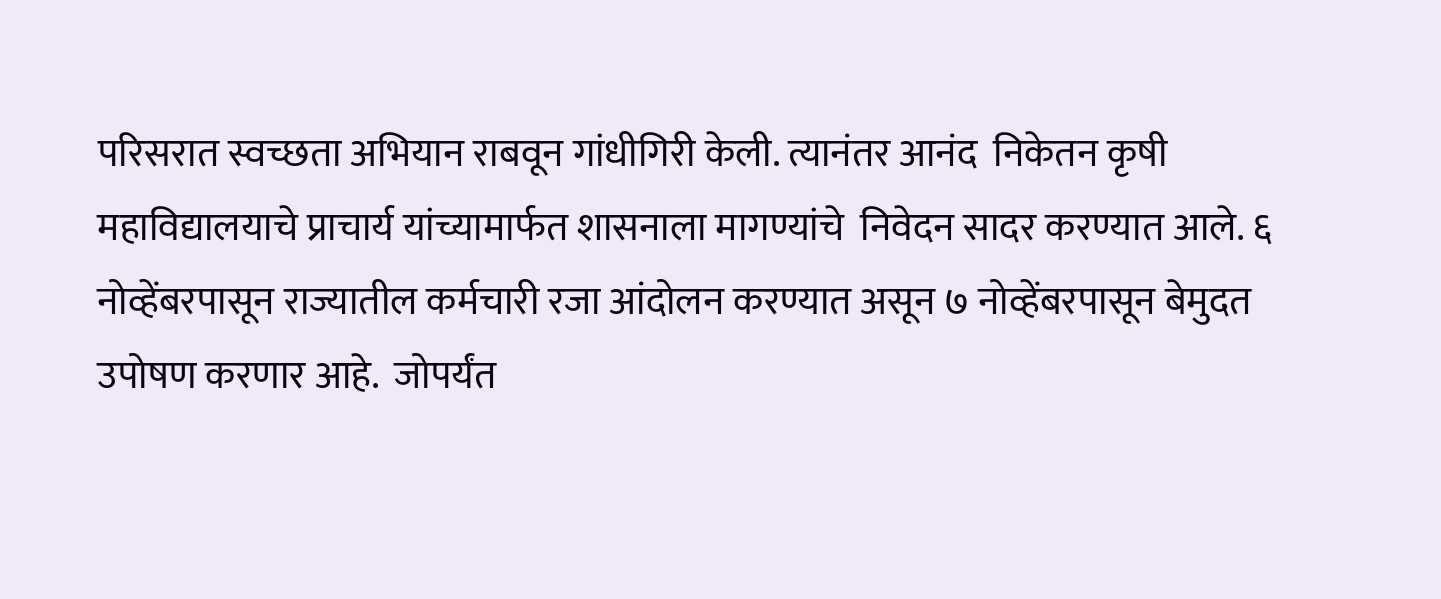परिसरात स्वच्छता अभियान राबवून गांधीगिरी केली. त्यानंतर आनंद  निकेतन कृषी महावि‌‌द्यालयाचे प्राचार्य यांच्यामार्फत शासनाला मागण्यांचे  निवेदन सादर करण्यात आले. ६ नोव्हेंबरपासून राज्यातील कर्मचारी रजा आंदोलन करण्यात असून ७ नोव्हेंबरपासून बेमुदत उपोषण करणार आहे.  जोपर्यंत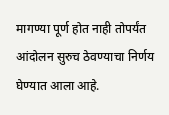मागण्या पूर्ण होत नाही तोपर्यंत आंदोलन सुरुच ठेवण्याचा निर्णय घेण्यात आला आहे.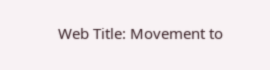Web Title: Movement to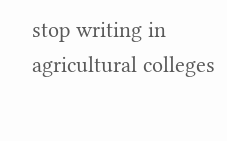stop writing in agricultural colleges